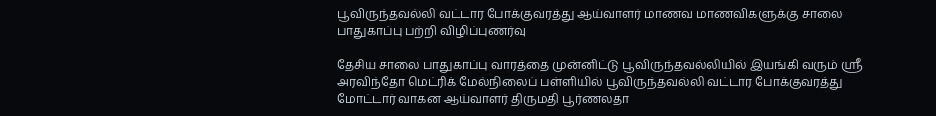பூவிருந்தவல்லி வட்டார போக்குவரத்து ஆய்வாளர் மாணவ மாணவிகளுக்கு சாலை பாதுகாப்பு பற்றி விழிப்புணர்வு

தேசிய சாலை பாதுகாப்பு வாரத்தை முன்னிட்டு பூவிருந்தவல்லியில் இயங்கி வரும் ஸ்ரீ அரவிந்தோ மெட்ரிக் மேல்நிலைப் பள்ளியில் பூவிருந்தவல்லி வட்டார போக்குவரத்து மோட்டார் வாகன ஆய்வாளர் திருமதி பூர்ணலதா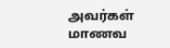அவர்கள் மாணவ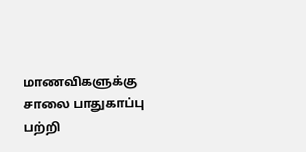மாணவிகளுக்கு சாலை பாதுகாப்பு பற்றி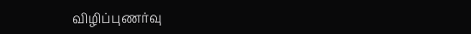விழிப்புணர்வு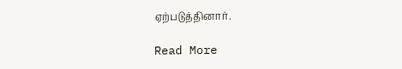ஏற்படுத்தினார்.

Read More